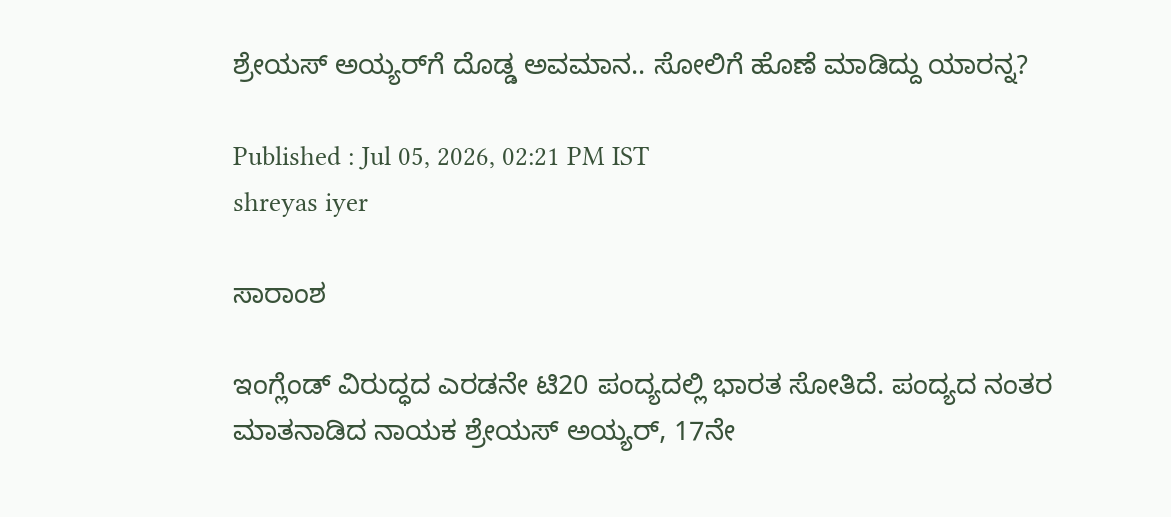ಶ್ರೇಯಸ್ ಅಯ್ಯರ್‍‌ಗೆ ದೊಡ್ಡ ಅವಮಾನ.. ಸೋಲಿಗೆ ಹೊಣೆ ಮಾಡಿದ್ದು ಯಾರನ್ನ?

Published : Jul 05, 2026, 02:21 PM IST
shreyas iyer

ಸಾರಾಂಶ

ಇಂಗ್ಲೆಂಡ್ ವಿರುದ್ಧದ ಎರಡನೇ ಟಿ20 ಪಂದ್ಯದಲ್ಲಿ ಭಾರತ ಸೋತಿದೆ. ಪಂದ್ಯದ ನಂತರ ಮಾತನಾಡಿದ ನಾಯಕ ಶ್ರೇಯಸ್ ಅಯ್ಯರ್, 17ನೇ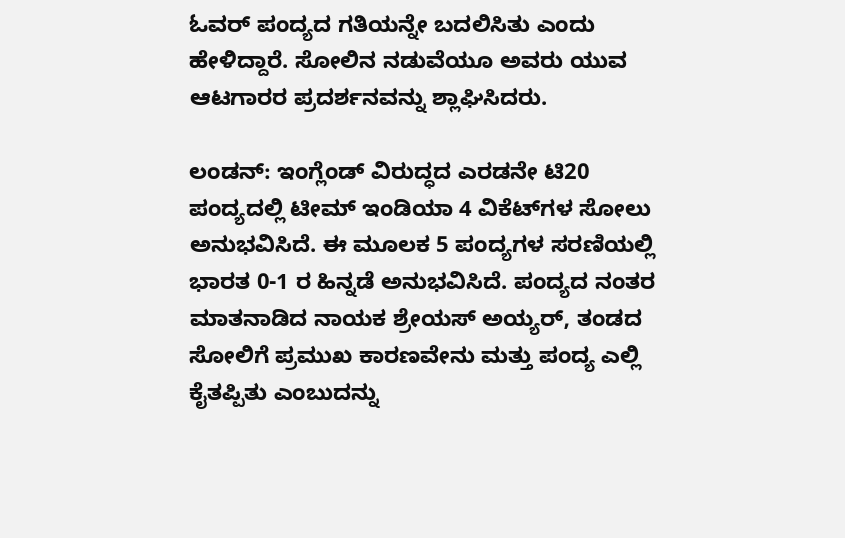ಓವರ್ ಪಂದ್ಯದ ಗತಿಯನ್ನೇ ಬದಲಿಸಿತು ಎಂದು ಹೇಳಿದ್ದಾರೆ. ಸೋಲಿನ ನಡುವೆಯೂ ಅವರು ಯುವ ಆಟಗಾರರ ಪ್ರದರ್ಶನವನ್ನು ಶ್ಲಾಘಿಸಿದರು.

ಲಂಡನ್: ಇಂಗ್ಲೆಂಡ್ ವಿರುದ್ಧದ ಎರಡನೇ ಟಿ20 ಪಂದ್ಯದಲ್ಲಿ ಟೀಮ್ ಇಂಡಿಯಾ 4 ವಿಕೆಟ್‌ಗಳ ಸೋಲು ಅನುಭವಿಸಿದೆ. ಈ ಮೂಲಕ 5 ಪಂದ್ಯಗಳ ಸರಣಿಯಲ್ಲಿ ಭಾರತ 0-1 ರ ಹಿನ್ನಡೆ ಅನುಭವಿಸಿದೆ. ಪಂದ್ಯದ ನಂತರ ಮಾತನಾಡಿದ ನಾಯಕ ಶ್ರೇಯಸ್ ಅಯ್ಯರ್, ತಂಡದ ಸೋಲಿಗೆ ಪ್ರಮುಖ ಕಾರಣವೇನು ಮತ್ತು ಪಂದ್ಯ ಎಲ್ಲಿ ಕೈತಪ್ಪಿತು ಎಂಬುದನ್ನು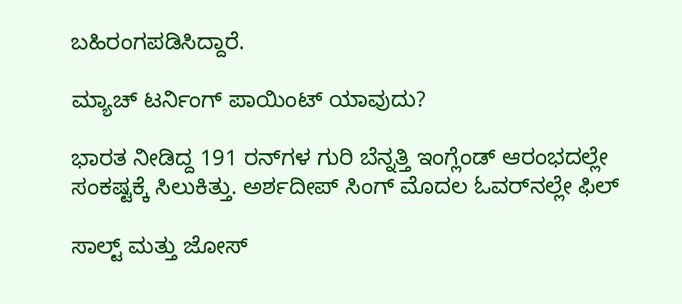ಬಹಿರಂಗಪಡಿಸಿದ್ದಾರೆ.

ಮ್ಯಾಚ್ ಟರ್ನಿಂಗ್ ಪಾಯಿಂಟ್ ಯಾವುದು?

ಭಾರತ ನೀಡಿದ್ದ 191 ರನ್‌ಗಳ ಗುರಿ ಬೆನ್ನತ್ತಿ ಇಂಗ್ಲೆಂಡ್ ಆರಂಭದಲ್ಲೇ ಸಂಕಷ್ಟಕ್ಕೆ ಸಿಲುಕಿತ್ತು. ಅರ್ಶದೀಪ್ ಸಿಂಗ್ ಮೊದಲ ಓವರ್‌ನಲ್ಲೇ ಫಿಲ್

ಸಾಲ್ಟ್ ಮತ್ತು ಜೋಸ್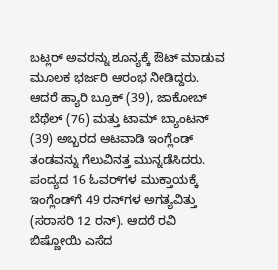ಬಟ್ಲರ್ ಅವರನ್ನು ಶೂನ್ಯಕ್ಕೆ ಔಟ್ ಮಾಡುವ ಮೂಲಕ ಭರ್ಜರಿ ಆರಂಭ ನೀಡಿದ್ದರು. ಆದರೆ ಹ್ಯಾರಿ ಬ್ರೂಕ್ (39), ಜಾಕೋಬ್ ಬೆಥೆಲ್ (76) ಮತ್ತು ಟಾಮ್ ಬ್ಯಾಂಟನ್ (39) ಅಬ್ಬರದ ಆಟವಾಡಿ ಇಂಗ್ಲೆಂಡ್ ತಂಡವನ್ನು ಗೆಲುವಿನತ್ತ ಮುನ್ನಡೆಸಿದರು. ಪಂದ್ಯದ 16 ಓವರ್‌ಗಳ ಮುಕ್ತಾಯಕ್ಕೆ ಇಂಗ್ಲೆಂಡ್‌ಗೆ 49 ರನ್‌ಗಳ ಅಗತ್ಯವಿತ್ತು (ಸರಾಸರಿ 12 ರನ್). ಆದರೆ ರವಿ ಬಿಷ್ಣೋಯಿ ಎಸೆದ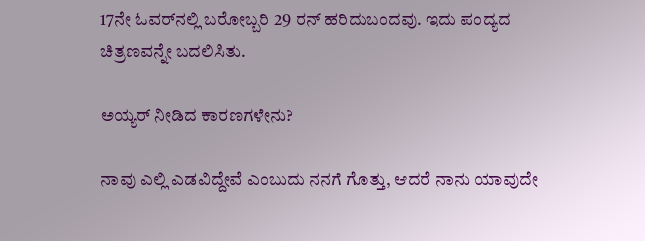17ನೇ ಓವರ್‌ನಲ್ಲಿ ಬರೋಬ್ಬರಿ 29 ರನ್ ಹರಿದುಬಂದವು. ಇದು ಪಂದ್ಯದ ಚಿತ್ರಣವನ್ನೇ ಬದಲಿಸಿತು.

ಅಯ್ಯರ್ ನೀಡಿದ ಕಾರಣಗಳೇನು?

ನಾವು ಎಲ್ಲಿ ಎಡವಿದ್ದೇವೆ ಎಂಬುದು ನನಗೆ ಗೊತ್ತು, ಆದರೆ ನಾನು ಯಾವುದೇ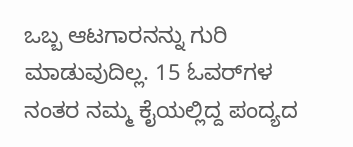ಒಬ್ಬ ಆಟಗಾರನನ್ನು ಗುರಿ ಮಾಡುವುದಿಲ್ಲ. 15 ಓವರ್‌ಗಳ ನಂತರ ನಮ್ಮ ಕೈಯಲ್ಲಿದ್ದ ಪಂದ್ಯದ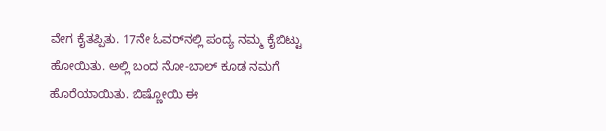ವೇಗ ಕೈತಪ್ಪಿತು. 17ನೇ ಓವರ್‌ನಲ್ಲಿ ಪಂದ್ಯ ನಮ್ಮ ಕೈಬಿಟ್ಟು ಹೋಯಿತು. ಅಲ್ಲಿ ಬಂದ ನೋ-ಬಾಲ್ ಕೂಡ ನಮಗೆ ಹೊರೆಯಾಯಿತು. ಬಿಷ್ಣೋಯಿ ಈ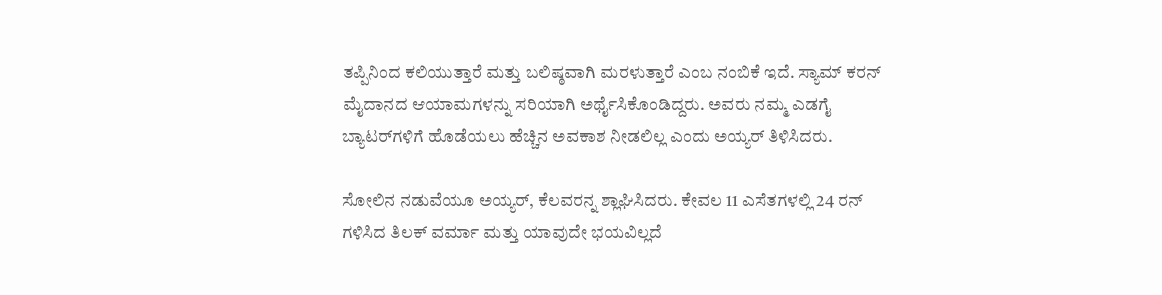ತಪ್ಪಿನಿಂದ ಕಲಿಯುತ್ತಾರೆ ಮತ್ತು ಬಲಿಷ್ಠವಾಗಿ ಮರಳುತ್ತಾರೆ ಎಂಬ ನಂಬಿಕೆ ಇದೆ. ಸ್ಯಾಮ್ ಕರನ್ ಮೈದಾನದ ಆಯಾಮಗಳನ್ನು ಸರಿಯಾಗಿ ಅರ್ಥೈಸಿಕೊಂಡಿದ್ದರು. ಅವರು ನಮ್ಮ ಎಡಗೈ ಬ್ಯಾಟರ್‌ಗಳಿಗೆ ಹೊಡೆಯಲು ಹೆಚ್ಚಿನ ಅವಕಾಶ ನೀಡಲಿಲ್ಲ ಎಂದು ಅಯ್ಯರ್ ತಿಳಿಸಿದರು.

ಸೋಲಿನ ನಡುವೆಯೂ ಅಯ್ಯರ್, ಕೆಲವರನ್ನ ಶ್ಲಾಘಿಸಿದರು. ಕೇವಲ 11 ಎಸೆತಗಳಲ್ಲಿ 24 ರನ್ ಗಳಿಸಿದ ತಿಲಕ್ ವರ್ಮಾ ಮತ್ತು ಯಾವುದೇ ಭಯವಿಲ್ಲದೆ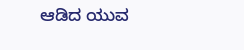ಆಡಿದ ಯುವ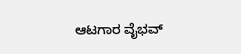ಆಟಗಾರ ವೈಭವ್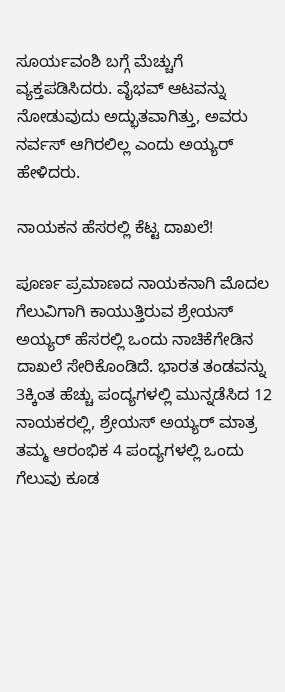ಸೂರ್ಯವಂಶಿ ಬಗ್ಗೆ ಮೆಚ್ಚುಗೆ ವ್ಯಕ್ತಪಡಿಸಿದರು. ವೈಭವ್ ಆಟವನ್ನು ನೋಡುವುದು ಅದ್ಭುತವಾಗಿತ್ತು, ಅವರು ನರ್ವಸ್ ಆಗಿರಲಿಲ್ಲ ಎಂದು ಅಯ್ಯರ್ ಹೇಳಿದರು.

ನಾಯಕನ ಹೆಸರಲ್ಲಿ ಕೆಟ್ಟ ದಾಖಲೆ!

ಪೂರ್ಣ ಪ್ರಮಾಣದ ನಾಯಕನಾಗಿ ಮೊದಲ ಗೆಲುವಿಗಾಗಿ ಕಾಯುತ್ತಿರುವ ಶ್ರೇಯಸ್ ಅಯ್ಯರ್ ಹೆಸರಲ್ಲಿ ಒಂದು ನಾಚಿಕೆಗೇಡಿನ ದಾಖಲೆ ಸೇರಿಕೊಂಡಿದೆ. ಭಾರತ ತಂಡವನ್ನು 3ಕ್ಕಿಂತ ಹೆಚ್ಚು ಪಂದ್ಯಗಳಲ್ಲಿ ಮುನ್ನಡೆಸಿದ 12 ನಾಯಕರಲ್ಲಿ, ಶ್ರೇಯಸ್ ಅಯ್ಯರ್ ಮಾತ್ರ ತಮ್ಮ ಆರಂಭಿಕ 4 ಪಂದ್ಯಗಳಲ್ಲಿ ಒಂದು ಗೆಲುವು ಕೂಡ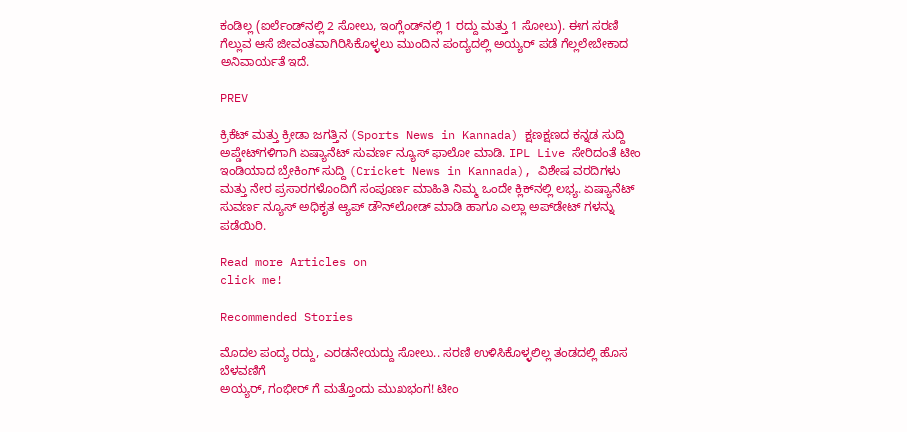ಕಂಡಿಲ್ಲ (ಐರ್ಲೆಂಡ್‌ನಲ್ಲಿ 2 ಸೋಲು, ಇಂಗ್ಲೆಂಡ್‌ನಲ್ಲಿ 1 ರದ್ದು ಮತ್ತು 1 ಸೋಲು). ಈಗ ಸರಣಿ ಗೆಲ್ಲುವ ಆಸೆ ಜೀವಂತವಾಗಿರಿಸಿಕೊಳ್ಳಲು ಮುಂದಿನ ಪಂದ್ಯದಲ್ಲಿ ಅಯ್ಯರ್ ಪಡೆ ಗೆಲ್ಲಲೇಬೇಕಾದ ಅನಿವಾರ್ಯತೆ ಇದೆ.

PREV

ಕ್ರಿಕೆಟ್ ಮತ್ತು ಕ್ರೀಡಾ ಜಗತ್ತಿನ (Sports News in Kannada) ಕ್ಷಣಕ್ಷಣದ ಕನ್ನಡ ಸುದ್ದಿ ಅಪ್ಡೇಟ್‌ಗಳಿಗಾಗಿ ಏಷ್ಯಾನೆಟ್ ಸುವರ್ಣ ನ್ಯೂಸ್‌ ಫಾಲೋ ಮಾಡಿ. IPL Live ಸೇರಿದಂತೆ ಟೀಂ ಇಂಡಿಯಾದ ಬ್ರೇಕಿಂಗ್ ಸುದ್ದಿ (Cricket News in Kannada), ವಿಶೇಷ ವರದಿಗಳು ಮತ್ತು ನೇರ ಪ್ರಸಾರಗಳೊಂದಿಗೆ ಸಂಪೂರ್ಣ ಮಾಹಿತಿ ನಿಮ್ಮ ಒಂದೇ ಕ್ಲಿಕ್‌ನಲ್ಲಿ ಲಭ್ಯ. ಏಷ್ಯಾನೆಟ್ ಸುವರ್ಣ ನ್ಯೂಸ್ ಅಧಿಕೃತ ಆ್ಯಪ್ ಡೌನ್‌ಲೋಡ್ ಮಾಡಿ ಹಾಗೂ ಎಲ್ಲಾ ಅಪ್‌ಡೇಟ್ ಗಳನ್ನು ಪಡೆಯಿರಿ.

Read more Articles on
click me!

Recommended Stories

ಮೊದಲ ಪಂದ್ಯ ರದ್ದು, ಎರಡನೇಯದ್ದು ಸೋಲು.. ಸರಣಿ ಉಳಿಸಿಕೊಳ್ಳಲಿಲ್ಲ ತಂಡದಲ್ಲಿ ಹೊಸ ಬೆಳವಣಿಗೆ
ಅಯ್ಯರ್, ಗಂಭೀರ್ ಗೆ ಮತ್ತೊಂದು ಮುಖಭಂಗ! ಟೀಂ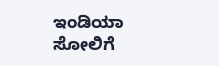ಇಂಡಿಯಾ ಸೋಲಿಗೆ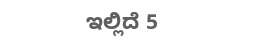ಇಲ್ಲಿದೆ 5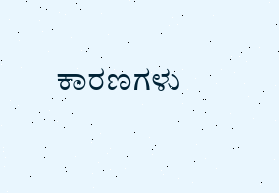ಕಾರಣಗಳು